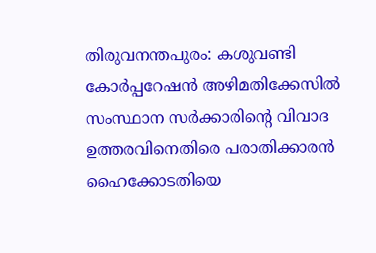തിരുവനന്തപുരം: കശുവണ്ടി കോർപ്പറേഷൻ അഴിമതിക്കേസിൽ സംസ്ഥാന സർക്കാരിന്റെ വിവാദ ഉത്തരവിനെതിരെ പരാതിക്കാരൻ ഹൈക്കോടതിയെ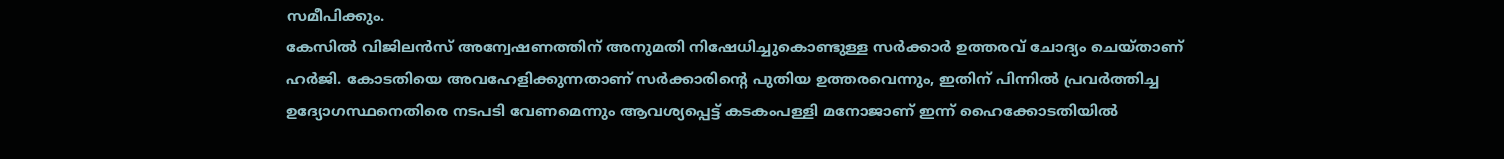സമീപിക്കും.
കേസിൽ വിജിലൻസ് അന്വേഷണത്തിന് അനുമതി നിഷേധിച്ചുകൊണ്ടുള്ള സർക്കാർ ഉത്തരവ് ചോദ്യം ചെയ്താണ് ഹർജി. കോടതിയെ അവഹേളിക്കുന്നതാണ് സർക്കാരിന്റെ പുതിയ ഉത്തരവെന്നും, ഇതിന് പിന്നിൽ പ്രവർത്തിച്ച ഉദ്യോഗസ്ഥനെതിരെ നടപടി വേണമെന്നും ആവശ്യപ്പെട്ട് കടകംപള്ളി മനോജാണ് ഇന്ന് ഹൈക്കോടതിയിൽ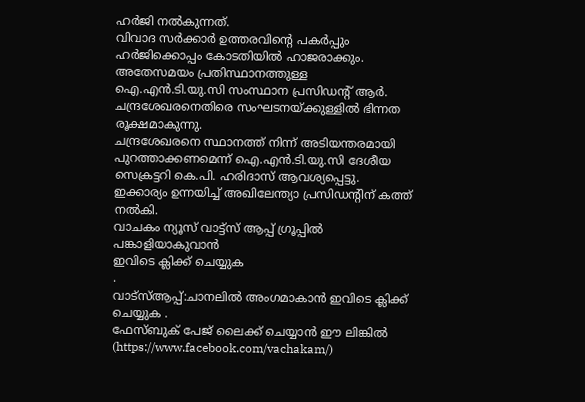ഹർജി നൽകുന്നത്.
വിവാദ സർക്കാർ ഉത്തരവിന്റെ പകർപ്പും ഹർജിക്കൊപ്പം കോടതിയിൽ ഹാജരാക്കും. അതേസമയം പ്രതിസ്ഥാനത്തുള്ള ഐ.എൻ.ടി.യു.സി സംസ്ഥാന പ്രസിഡന്റ് ആർ. ചന്ദ്രശേഖരനെതിരെ സംഘടനയ്ക്കുള്ളിൽ ഭിന്നത രൂക്ഷമാകുന്നു.
ചന്ദ്രശേഖരനെ സ്ഥാനത്ത് നിന്ന് അടിയന്തരമായി പുറത്താക്കണമെന്ന് ഐ.എൻ.ടി.യു.സി ദേശീയ സെക്രട്ടറി കെ.പി. ഹരിദാസ് ആവശ്യപ്പെട്ടു. ഇക്കാര്യം ഉന്നയിച്ച് അഖിലേന്ത്യാ പ്രസിഡന്റിന് കത്ത് നൽകി.
വാചകം ന്യൂസ് വാട്ട്സ് ആപ്പ് ഗ്രൂപ്പിൽ പങ്കാളിയാകുവാൻ
ഇവിടെ ക്ലിക്ക് ചെയ്യുക
.
വാട്സ്ആപ്പ്:ചാനലിൽ അംഗമാകാൻ ഇവിടെ ക്ലിക്ക് ചെയ്യുക .
ഫേസ്ബുക് പേജ് ലൈക്ക് ചെയ്യാൻ ഈ ലിങ്കിൽ (https://www.facebook.com/vachakam/)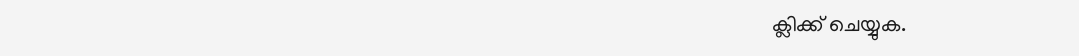ക്ലിക്ക് ചെയ്യുക.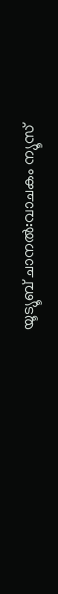യൂട്യൂബ് ചാനൽ:വാചകം ന്യൂസ്